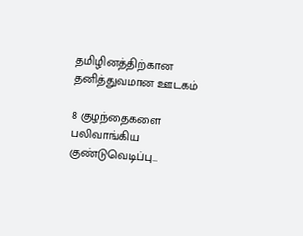தமிழினத்திற்கான தனித்துவமான ஊடகம்

8 குழந்தைகளை பலிவாங்கிய குண்டுவெடிப்பு…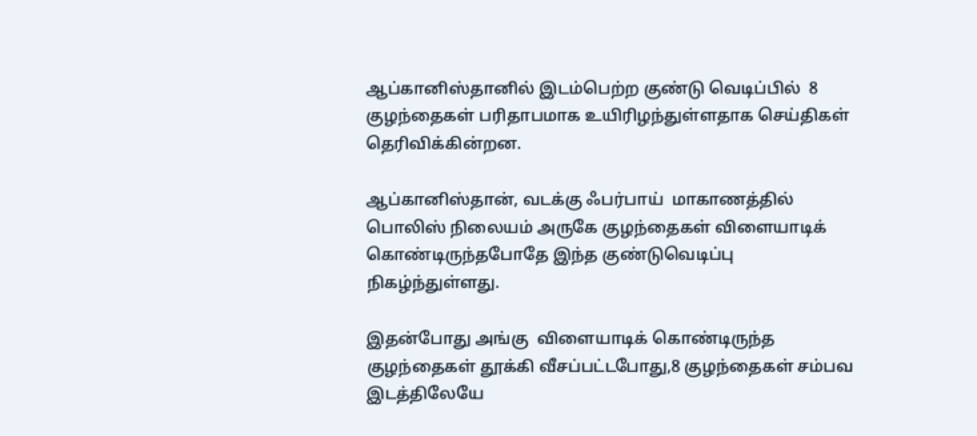ஆப்கானிஸ்தானில் இடம்பெற்ற குண்டு வெடிப்பில்  8 குழந்தைகள் பரிதாபமாக உயிரிழந்துள்ளதாக செய்திகள் தெரிவிக்கின்றன.

ஆப்கானிஸ்தான், வடக்கு ஃபர்பாய்  மாகாணத்தில் பொலிஸ் நிலையம் அருகே குழந்தைகள் விளையாடிக் கொண்டிருந்தபோதே இந்த குண்டுவெடிப்பு நிகழ்ந்துள்ளது.

இதன்போது அங்கு  விளையாடிக் கொண்டிருந்த குழந்தைகள் தூக்கி வீசப்பட்டபோது,8 குழந்தைகள் சம்பவ இடத்திலேயே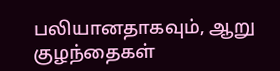பலியானதாகவும், ஆறு குழந்தைகள்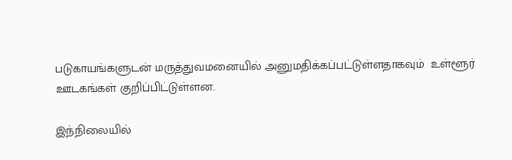படுகாயங்களுடன் மருத்துவமனையில் அனுமதிக்கப்பட்டுள்ளதாகவும்  உள்ளூர் ஊடகங்கள் குறிப்பிட்டுள்ளன.

இந்நிலையில்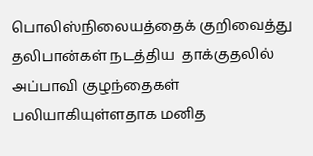பொலிஸ்நிலையத்தைக் குறிவைத்து தலிபான்கள் நடத்திய  தாக்குதலில் அப்பாவி குழந்தைகள் பலியாகியுள்ளதாக மனித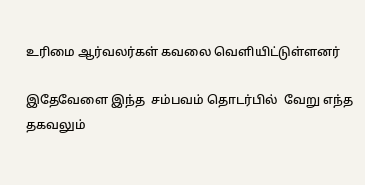உரிமை ஆர்வலர்கள் கவலை வெளியிட்டுள்ளனர்

இதேவேளை இந்த  சம்பவம் தொடர்பில்  வேறு எந்த தகவலும்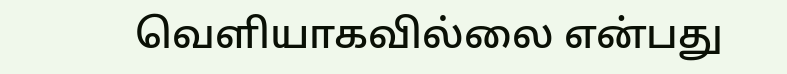வெளியாகவில்லை என்பது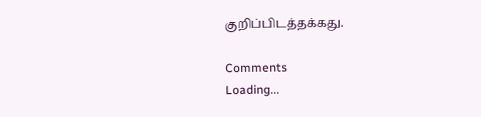குறிப்பிடத்தக்கது.

Comments
Loading...